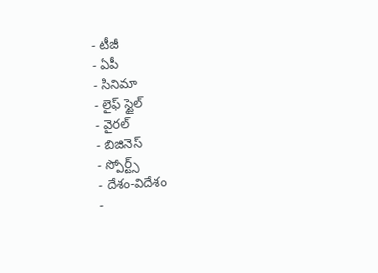- టీజీ
- ఏపీ
- సినిమా
- లైఫ్ స్టైల్
- వైరల్
- బిజినెస్
- స్పోర్ట్స్
- దేశం-విదేశం
-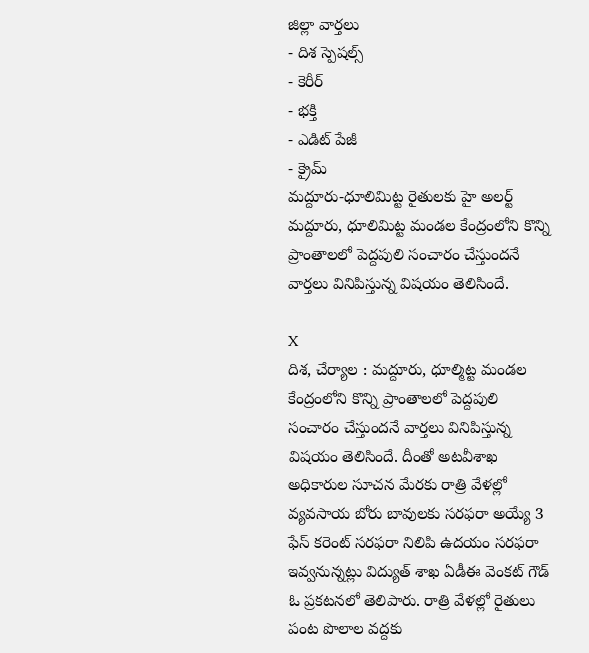జిల్లా వార్తలు
- దిశ స్పెషల్స్
- కెరీర్
- భక్తి
- ఎడిట్ పేజీ
- క్రైమ్
మద్దూరు-ధూలిమిట్ట రైతులకు హై అలర్ట్
మద్దూరు, ధూలిమిట్ట మండల కేంద్రంలోని కొన్ని ప్రాంతాలలో పెద్దపులి సంచారం చేస్తుందనే వార్తలు వినిపిస్తున్న విషయం తెలిసిందే.

X
దిశ, చేర్యాల : మద్దూరు, ధూల్మిట్ట మండల కేంద్రంలోని కొన్ని ప్రాంతాలలో పెద్దపులి సంచారం చేస్తుందనే వార్తలు వినిపిస్తున్న విషయం తెలిసిందే. దీంతో అటవీశాఖ అధికారుల సూచన మేరకు రాత్రి వేళల్లో వ్యవసాయ బోరు బావులకు సరఫరా అయ్యే 3 ఫేస్ కరెంట్ సరఫరా నిలిపి ఉదయం సరఫరా ఇవ్వనున్నట్లు విద్యుత్ శాఖ ఏడీఈ వెంకట్ గౌడ్ ఓ ప్రకటనలో తెలిపారు. రాత్రి వేళల్లో రైతులు పంట పొలాల వద్దకు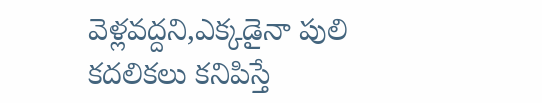వెళ్లవద్దని,ఎక్కడైనా పులి కదలికలు కనిపిస్తే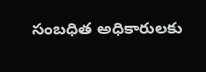సంబధిత అధికారులకు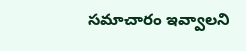సమాచారం ఇవ్వాలని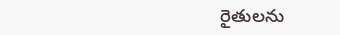రైతులను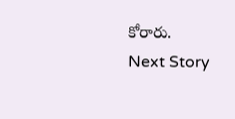కోరారు.
Next Story